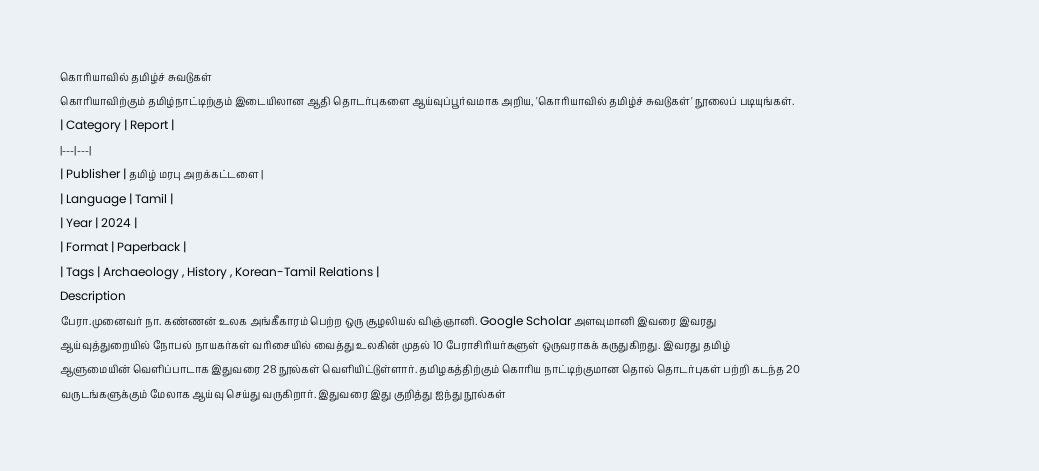கொரியாவில் தமிழ்ச் சுவடுகள்
கொரியாவிற்கும் தமிழ்நாட்டிற்கும் இடையிலான ஆதி தொடர்புகளை ஆய்வுப்பூர்வமாக அறிய, 'கொரியாவில் தமிழ்ச் சுவடுகள்' நூலைப் படியுங்கள்.
| Category | Report |
|---|---|
| Publisher | தமிழ் மரபு அறக்கட்டளை |
| Language | Tamil |
| Year | 2024 |
| Format | Paperback |
| Tags | Archaeology , History , Korean-Tamil Relations |
Description
பேரா.முனைவர் நா. கண்ணன் உலக அங்கீகாரம் பெற்ற ஒரு சூழலியல் விஞ்ஞானி. Google Scholar அளவுமானி இவரை இவரது ஆய்வுத்துறையில் நோபல் நாயகர்கள் வரிசையில் வைத்து உலகின் முதல் 10 பேராசிரியர்களுள் ஒருவராகக் கருதுகிறது. இவரது தமிழ் ஆளுமையின் வெளிப்பாடாக இதுவரை 28 நூல்கள் வெளியிட்டுள்ளார். தமிழகத்திற்கும் கொரிய நாட்டிற்குமான தொல் தொடர்புகள் பற்றி கடந்த 20 வருடங்களுக்கும் மேலாக ஆய்வு செய்து வருகிறார். இதுவரை இது குறித்து ஐந்து நூல்கள்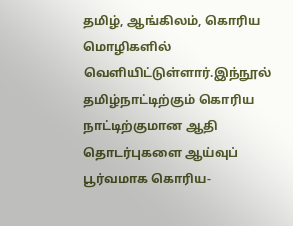தமிழ், ஆங்கிலம், கொரிய மொழிகளில் வெளியிட்டுள்ளார்.இந்நூல் தமிழ்நாட்டிற்கும் கொரிய நாட்டிற்குமான ஆதி தொடர்புகளை ஆய்வுப் பூர்வமாக கொரிய-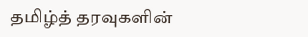தமிழ்த் தரவுகளின்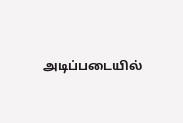அடிப்படையில்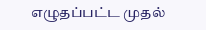எழுதப்பட்ட முதல்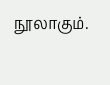நூலாகும்.